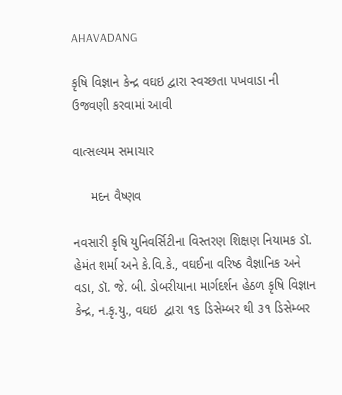AHAVADANG

કૃષિ વિજ્ઞાન કેન્દ્ર વઘઇ દ્વારા સ્વચ્છતા પખવાડા ની ઉજવણી કરવામાં આવી

વાત્સલ્યમ સમાચાર

     મદન વૈષ્ણવ

નવસારી કૃષિ યુનિવર્સિટીના વિસ્તરણ શિક્ષણ નિયામક ડૉ. હેમંત શર્મા અને કે.વિ.કે., વઘઈના વરિષ્ઠ વૈજ્ઞાનિક અને વડા, ડૉ. જે. બી. ડોબરીયાના માર્ગદર્શન હેઠળ કૃષિ વિજ્ઞાન કેન્દ્ર, ન.કૃ.યુ., વઘઇ  દ્વારા ૧૬ ડિસેમ્બર થી ૩૧ ડિસેમ્બર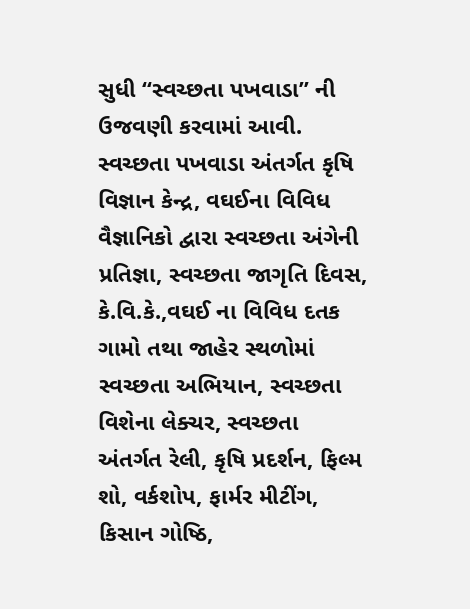સુધી “સ્વચ્છતા પખવાડા” ની ઉજવણી કરવામાં આવી. સ્વચ્છતા પખવાડા અંતર્ગત કૃષિ વિજ્ઞાન કેન્દ્ર, વઘઈના વિવિધ વૈજ્ઞાનિકો દ્વારા સ્વચ્છતા અંગેની પ્રતિજ્ઞા, સ્વચ્છતા જાગૃતિ દિવસ, કે.વિ.કે.,વઘઈ ના વિવિધ દતક ગામો તથા જાહેર સ્થળોમાં સ્વચ્છતા અભિયાન, સ્વચ્છતા વિશેના લેક્ચર, સ્વચ્છતા અંતર્ગત રેલી, કૃષિ પ્રદર્શન, ફિલ્મ શો, વર્કશોપ, ફાર્મર મીટીંગ, કિસાન ગોષ્ઠિ,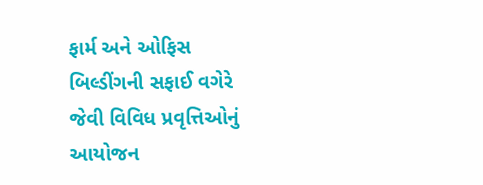ફાર્મ અને ઓફિસ બિલ્ડીંગની સફાઈ વગેરે જેવી વિવિધ પ્રવૃત્તિઓનું આયોજન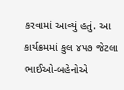કરવામાં આવ્યું હતું. આ કાર્યક્રમમાં કુલ ૪૫૭ જેટલા ભાઈઓ-બહેનોએ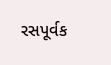રસપૂર્વક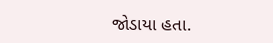જોડાયા હતા.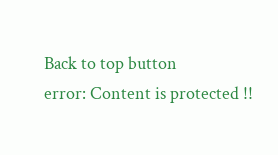Back to top button
error: Content is protected !!